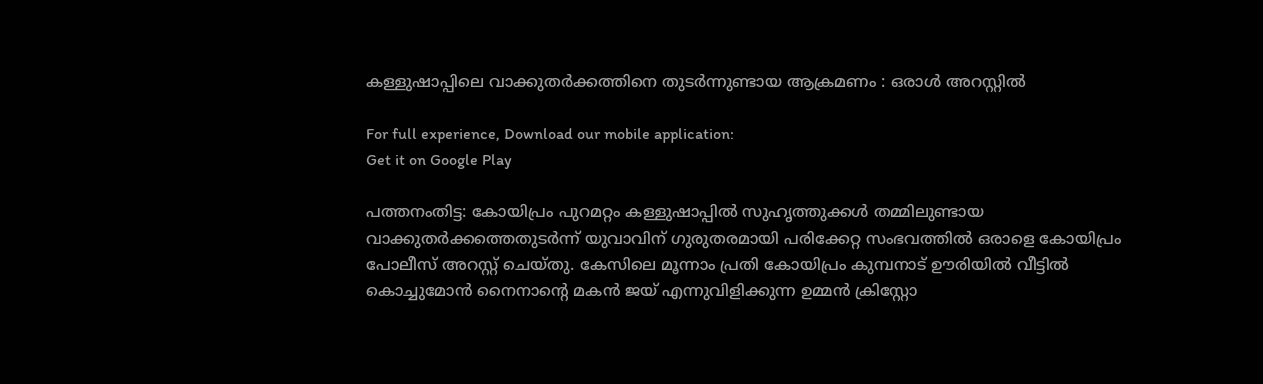കള്ളുഷാപ്പിലെ വാക്കുതർക്കത്തിനെ തുടർന്നുണ്ടായ ആക്രമണം : ഒരാൾ അറസ്റ്റിൽ

For full experience, Download our mobile application:
Get it on Google Play

പത്തനംതിട്ട: കോയിപ്രം പുറമറ്റം കള്ളുഷാപ്പിൽ സുഹൃത്തുക്കൾ തമ്മിലുണ്ടായ വാക്കുതർക്കത്തെതുടർന്ന് യുവാവിന് ഗുരുതരമായി പരിക്കേറ്റ സംഭവത്തിൽ ഒരാളെ കോയിപ്രം പോലീസ് അറസ്റ്റ് ചെയ്തു. കേസിലെ മൂന്നാം പ്രതി കോയിപ്രം കുമ്പനാട് ഊരിയിൽ വീട്ടിൽ കൊച്ചുമോൻ നൈനാന്റെ മകൻ ജയ് എന്നുവിളിക്കുന്ന ഉമ്മൻ ക്രിസ്റ്റോ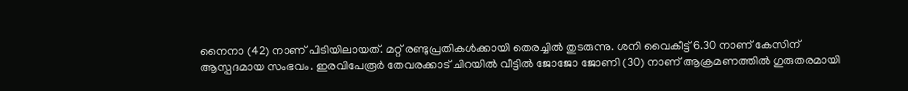നൈനാ (42) നാണ് പിടിയിലായത്. മറ്റ് രണ്ടുപ്രതികൾക്കായി തെരച്ചിൽ തുടരുന്നു. ശനി വൈകീട്ട് 6.30 നാണ് കേസിന് ആസ്പദമായ സംഭവം. ഇരവിപേരൂർ തേവരക്കാട് ചിറയിൽ വീട്ടിൽ ജോജോ ജോണി (30) നാണ് ആക്രമണത്തിൽ ഗുരുതരമായി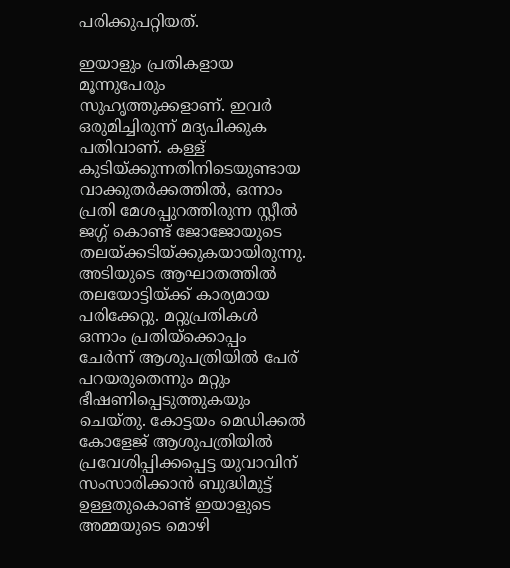പരിക്കുപറ്റിയത്.

ഇയാളും പ്രതികളായ മൂന്നുപേരും സുഹൃത്തുക്കളാണ്. ഇവർ ഒരുമിച്ചിരുന്ന് മദ്യപിക്കുക പതിവാണ്. കള്ള് കുടിയ്ക്കുന്നതിനിടെയുണ്ടായ വാക്കുതർക്കത്തിൽ, ഒന്നാം പ്രതി മേശപ്പുറത്തിരുന്ന സ്റ്റീൽ ജഗ്ഗ്‌ കൊണ്ട് ജോജോയുടെ തലയ്ക്കടിയ്ക്കുകയായിരുന്നു. അടിയുടെ ആഘാതത്തിൽ തലയോട്ടിയ്ക്ക് കാര്യമായ പരിക്കേറ്റു. മറ്റുപ്രതികൾ ഒന്നാം പ്രതിയ്ക്കൊപ്പം ചേർന്ന് ആശുപത്രിയിൽ പേര് പറയരുതെന്നും മറ്റും ഭീഷണിപ്പെടുത്തുകയും ചെയ്തു. കോട്ടയം മെഡിക്കൽ കോളേജ് ആശുപത്രിയിൽ പ്രവേശിപ്പിക്കപ്പെട്ട യുവാവിന് സംസാരിക്കാൻ ബുദ്ധിമുട്ട് ഉള്ളതുകൊണ്ട് ഇയാളുടെ അമ്മയുടെ മൊഴി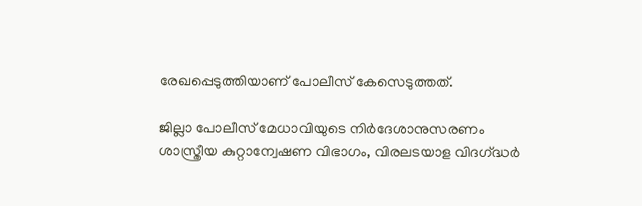രേഖപ്പെടുത്തിയാണ് പോലീസ് കേസെടുത്തത്.

ജില്ലാ പോലീസ് മേധാവിയുടെ നിർദേശാനുസരണം ശാസ്ത്രീയ കുറ്റാന്വേഷണ വിഭാഗം, വിരലടയാള വിദഗ്‌ദ്ധർ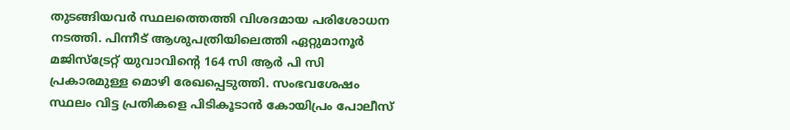തുടങ്ങിയവർ സ്ഥലത്തെത്തി വിശദമായ പരിശോധന നടത്തി. പിന്നീട് ആശുപത്രിയിലെത്തി ഏറ്റുമാനൂർ മജിസ്‌ട്രേറ്റ് യുവാവിന്റെ 164 സി ആർ പി സി പ്രകാരമുള്ള മൊഴി രേഖപ്പെടുത്തി. സംഭവശേഷം സ്ഥലം വിട്ട പ്രതികളെ പിടികൂടാൻ കോയിപ്രം പോലീസ്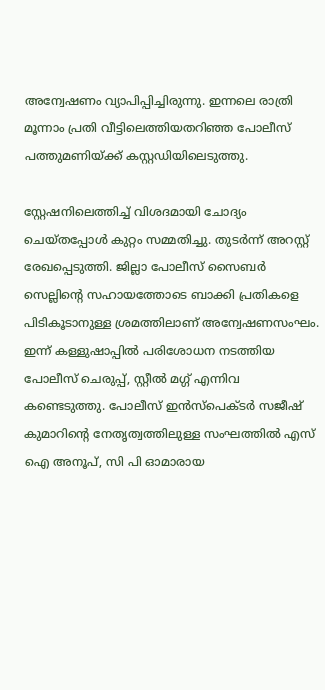അന്വേഷണം വ്യാപിപ്പിച്ചിരുന്നു. ഇന്നലെ രാത്രി മൂന്നാം പ്രതി വീട്ടിലെത്തിയതറിഞ്ഞ പോലീസ് പത്തുമണിയ്ക്ക് കസ്റ്റഡിയിലെടുത്തു.

സ്റ്റേഷനിലെത്തിച്ച് വിശദമായി ചോദ്യം ചെയ്തപ്പോൾ കുറ്റം സമ്മതിച്ചു. തുടർന്ന് അറസ്റ്റ് രേഖപ്പെടുത്തി. ജില്ലാ പോലീസ് സൈബർ സെല്ലിന്റെ സഹായത്തോടെ ബാക്കി പ്രതികളെ പിടികൂടാനുള്ള ശ്രമത്തിലാണ് അന്വേഷണസംഘം. ഇന്ന് കള്ളുഷാപ്പിൽ പരിശോധന നടത്തിയ പോലീസ് ചെരുപ്പ്, സ്റ്റീൽ മഗ്ഗ് എന്നിവ കണ്ടെടുത്തു. പോലീസ് ഇൻസ്‌പെക്ടർ സജീഷ് കുമാറിന്റെ നേതൃത്വത്തിലുള്ള സംഘത്തിൽ എസ് ഐ അനൂപ്, സി പി ഓമാരായ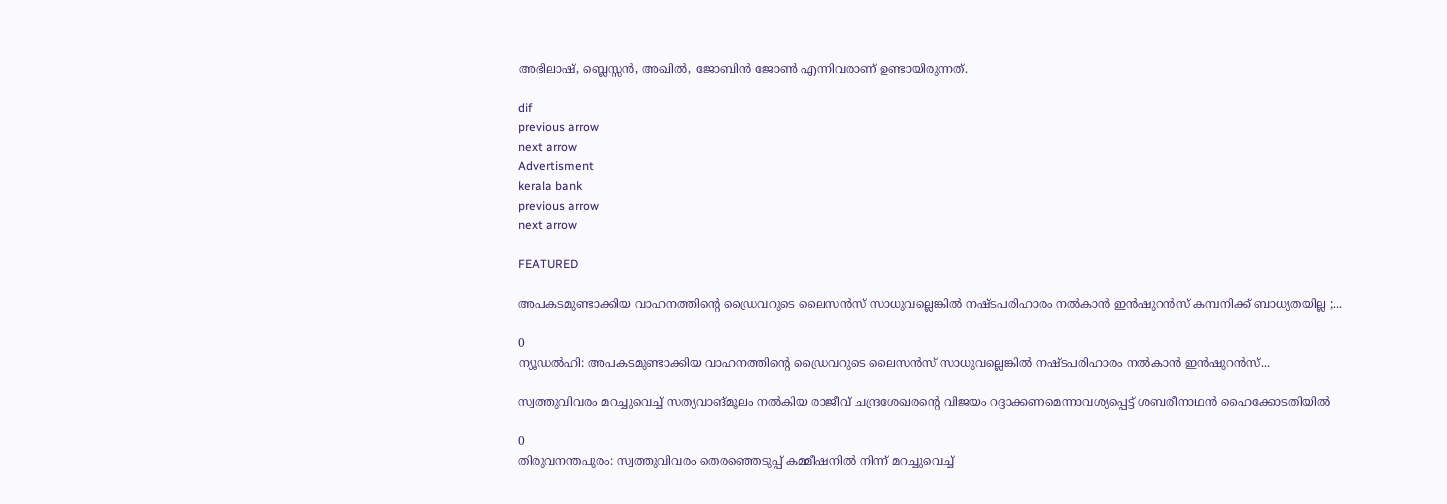അഭിലാഷ്, ബ്ലെസ്സൻ, അഖിൽ, ജോബിൻ ജോൺ എന്നിവരാണ് ഉണ്ടായിരുന്നത്.

dif
previous arrow
next arrow
Advertisment
kerala bank
previous arrow
next arrow

FEATURED

അപകടമുണ്ടാക്കിയ വാഹനത്തിന്റെ ഡ്രൈവറുടെ ലൈസൻസ് സാധുവല്ലെങ്കിൽ നഷ്ടപരിഹാരം നൽകാൻ ഇൻഷുറൻസ് കമ്പനിക്ക് ബാധ്യതയില്ല ;...

0
ന്യൂഡൽഹി: അപകടമുണ്ടാക്കിയ വാഹനത്തിന്റെ ഡ്രൈവറുടെ ലൈസൻസ് സാധുവല്ലെങ്കിൽ നഷ്ടപരിഹാരം നൽകാൻ ഇൻഷുറൻസ്...

സ്വത്തുവിവരം മറച്ചുവെച്ച് സത്യവാങ്മൂലം നൽകിയ രാജീവ് ചന്ദ്രശേഖരന്‍റെ വിജയം റദ്ദാക്കണമെന്നാവശ്യപ്പെട്ട് ശബരീനാഥൻ ഹൈക്കോടതിയിൽ

0
തിരുവനന്തപുരം: സ്വത്തുവിവരം തെരഞ്ഞെടുപ്പ് കമ്മീഷനിൽ നിന്ന് മറച്ചുവെച്ച്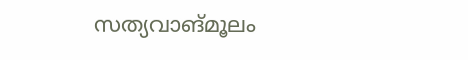സത്യവാങ്മൂലം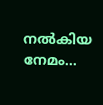നൽകിയ നേമം...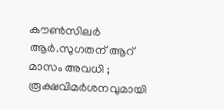കൗൺസിലർ ആര്‍.സുഗതന് ആറ് മാസം അവധി ; രൂക്ഷവിമർശനവുമായി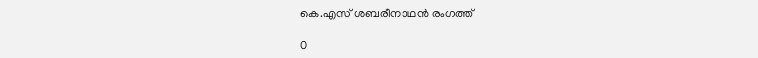കെ.എസ് ശബരീനാഥന്‍ രംഗത്ത്

0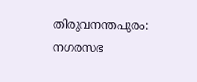തിരുവനന്തപുരം: നഗരസഭ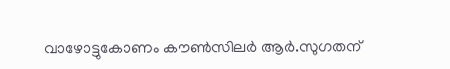വാഴോട്ടുകോണം കൗൺസിലർ ആര്‍.സുഗതന്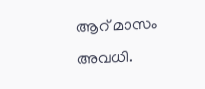ആറ് മാസം അവധി.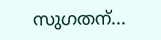സുഗതന്...